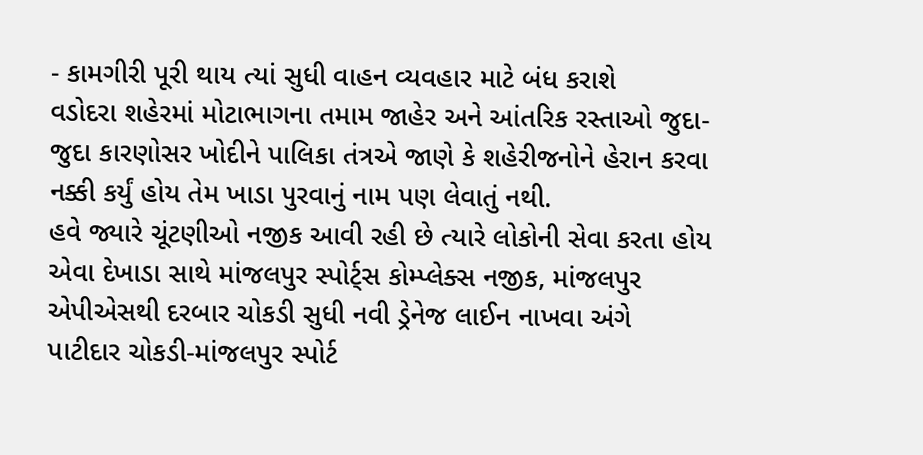- કામગીરી પૂરી થાય ત્યાં સુધી વાહન વ્યવહાર માટે બંધ કરાશે
વડોદરા શહેરમાં મોટાભાગના તમામ જાહેર અને આંતરિક રસ્તાઓ જુદા-જુદા કારણોસર ખોદીને પાલિકા તંત્રએ જાણે કે શહેરીજનોને હેરાન કરવા નક્કી કર્યું હોય તેમ ખાડા પુરવાનું નામ પણ લેવાતું નથી.
હવે જ્યારે ચૂંટણીઓ નજીક આવી રહી છે ત્યારે લોકોની સેવા કરતા હોય એવા દેખાડા સાથે માંજલપુર સ્પોર્ટ્સ કોમ્પ્લેક્સ નજીક, માંજલપુર એપીએસથી દરબાર ચોકડી સુધી નવી ડ્રેનેજ લાઈન નાખવા અંગે પાટીદાર ચોકડી-માંજલપુર સ્પોર્ટ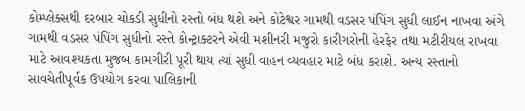કોમ્પ્લેક્સથી દરબાર ચોકડી સુધીનો રસ્તો બંધ થશે અને કોટેશ્વર ગામથી વડસર પંપિંગ સુધી લાઈન નાખવા અંગે ગામથી વડસર પંપિંગ સુધીનો રસ્તે કોન્ટ્રાક્ટરને એવી મશીનરી મજુરો કારીગરોની હેરફેર તથા મટીરીયલ રાખવા માટે આવશ્યકતા મુજબ કામગીરી પૂરી થાય ત્યાં સુધી વાહન વ્યવહાર માટે બંધ કરાશે. અન્ય રસ્તાનો સાવચેતીપૂર્વક ઉપયોગ કરવા પાલિકાની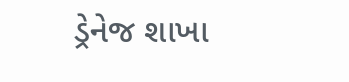ડ્રેનેજ શાખા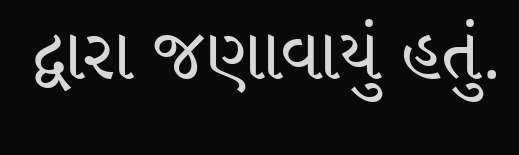દ્વારા જણાવાયું હતું.